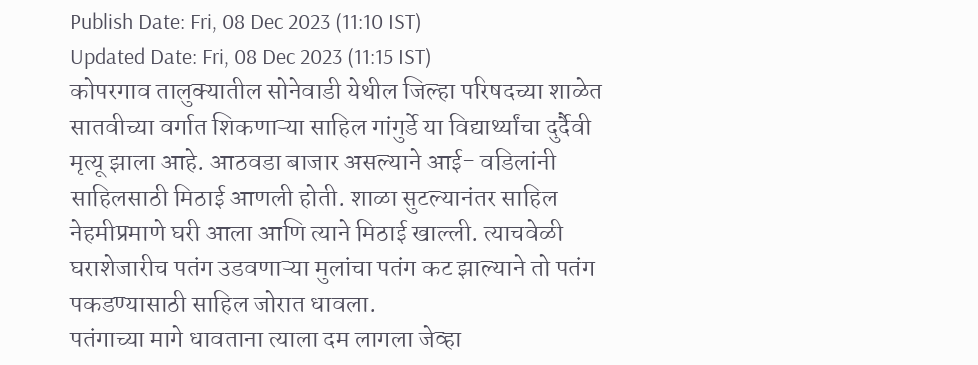Publish Date: Fri, 08 Dec 2023 (11:10 IST)
Updated Date: Fri, 08 Dec 2023 (11:15 IST)
कोपरगाव तालुक्यातील सोनेवाडी येथील जिल्हा परिषदच्या शाळेत सातवीच्या वर्गात शिकणाऱ्या साहिल गांगुर्डे या विद्यार्थ्यांचा दुर्दैवी मृत्यू झाला आहे. आठवडा बाजार असल्याने आई- वडिलांनी साहिलसाठी मिठाई आणली होती. शाळा सुटल्यानंतर साहिल नेहमीप्रमाणे घरी आला आणि त्याने मिठाई खाल्ली. त्याचवेळी घराशेजारीच पतंग उडवणाऱ्या मुलांचा पतंग कट झाल्याने तो पतंग पकडण्यासाठी साहिल जोरात धावला.
पतंगाच्या मागे धावताना त्याला दम लागला जेव्हा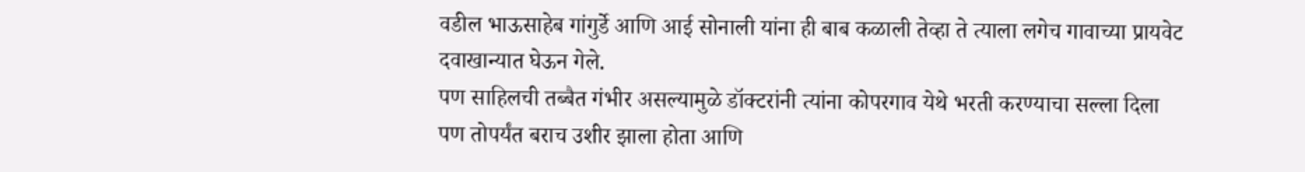वडील भाऊसाहेब गांगुर्डे आणि आई सोनाली यांना ही बाब कळाली तेव्हा ते त्याला लगेच गावाच्या प्रायवेट दवाखान्यात घेऊन गेले.
पण साहिलची तब्बैत गंभीर असल्यामुळे डॉक्टरांनी त्यांना कोपरगाव येथे भरती करण्याचा सल्ला दिला पण तोपर्यंत बराच उशीर झाला होता आणि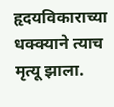हृदयविकाराच्या धक्क्याने त्याच मृत्यू झाला.